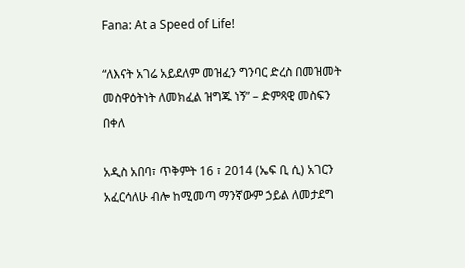Fana: At a Speed of Life!

“ለእናት አገሬ አይደለም መዝፈን ግንባር ድረስ በመዝመት መስዋዕትነት ለመክፈል ዝግጁ ነኝ” – ድምጻዊ መስፍን በቀለ

አዲስ አበባ፣ ጥቅምት 16 ፣ 2014 (ኤፍ ቢ ሲ) አገርን አፈርሳለሁ ብሎ ከሚመጣ ማንኛውም ኃይል ለመታደግ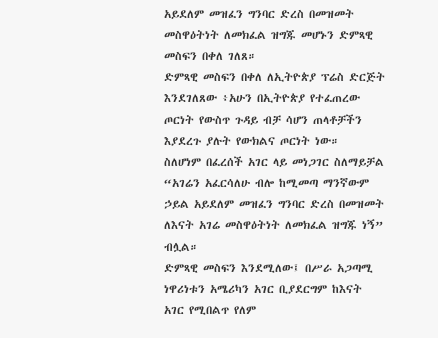አይደለም መዝፈን ግንባር ድረስ በመዝመት መስዋዕትነት ለመክፈል ዝግጁ መሆኑን ድምጻዊ መስፍን በቀለ ገለጸ።
ድምጻዊ መስፍን በቀለ ለኢትዮጵያ ፕሬስ ድርጅት እንደገለጸው ፥አሁን በኢትዮጵያ የተፈጠረው ጦርነት የውስጥ ጉዳይ ብቻ ሳሆን ጠላቶቻችን እያደረጉ ያሉት የውክልና ጦርነት ነው።
ስለሆነም በፈረሰች አገር ላይ መነጋገር ስለማይቻል “አገሬን አፈርሳለሁ ብሎ ከሚመጣ ማንኛውም ኃይል አይደለም መዝፈን ግንባር ድረስ በመዝመት ለእናት አገሬ መስዋዕትነት ለመክፈል ዝግጁ ነኝ” ብሏል።
ድምጻዊ መስፍን እንደሚለው፤ በሥራ አጋጣሚ ነዋሪነቱን አሜሪካን አገር ቢያደርግም ከእናት አገር የሚበልጥ የለም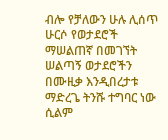ብሎ የቻለውን ሁሉ ሊሰጥ ሁርሶ የወታደሮች ማሠልጠኛ በመገኘት ሠልጣኝ ወታደሮችን በሙዚቃ እንዲበረታቱ ማድረጌ ትንሹ ተግባር ነው ሲልም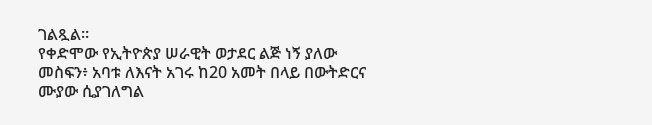ገልጿል።
የቀድሞው የኢትዮጵያ ሠራዊት ወታደር ልጅ ነኝ ያለው መስፍን፥ አባቱ ለእናት አገሩ ከ20 አመት በላይ በውትድርና ሙያው ሲያገለግል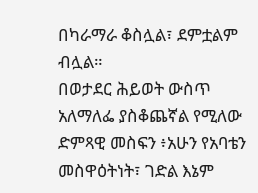በካራማራ ቆስሏል፣ ደምቷልም ብሏል።
በወታደር ሕይወት ውስጥ አለማለፌ ያስቆጨኛል የሚለው ድምጻዊ መስፍን ፥አሁን የአባቴን መስዋዕትነት፣ ገድል እኔም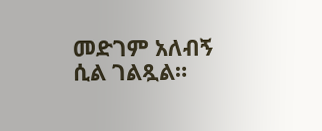መድገም አለብኝ ሲል ገልጿል።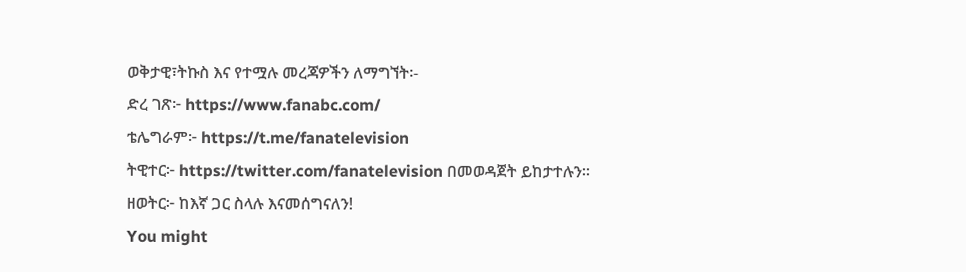ወቅታዊ፣ትኩስ እና የተሟሉ መረጃዎችን ለማግኘት፡-
ድረ ገጽ፦ https://www.fanabc.com/
ቴሌግራም፦ https://t.me/fanatelevision
ትዊተር፦ https://twitter.com/fanatelevision በመወዳጀት ይከታተሉን፡፡
ዘወትር፦ ከእኛ ጋር ስላሉ እናመሰግናለን!
You might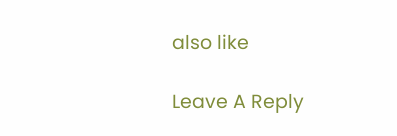also like

Leave A Reply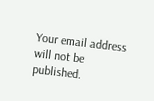Your email address will not be published.